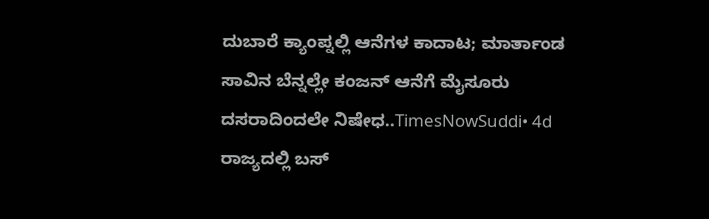ದುಬಾರೆ ಕ್ಯಾಂಪ್ನಲ್ಲಿ ಆನೆಗಳ ಕಾದಾಟ; ಮಾರ್ತಾಂಡ ಸಾವಿನ ಬೆನ್ನಲ್ಲೇ ಕಂಜನ್ ಆನೆಗೆ ಮೈಸೂರು ದಸರಾದಿಂದಲೇ ನಿಷೇಧ..TimesNowSuddi• 4d
ರಾಜ್ಯದಲ್ಲಿ ಬಸ್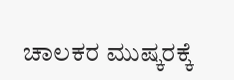ಚಾಲಕರ ಮುಷ್ಕರಕ್ಕೆ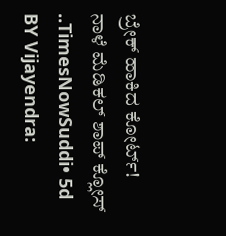ಬ್ರೇಕ್ ಹಾಕಿದ ಕೋರ್ಟ್! ನಾಳೆ ಮೆಡಿಕಲ್ ಶಾಪ್ ಕ್ಲೋಸ್ ..TimesNowSuddi• 5d
BY Vijayendra: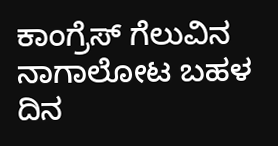ಕಾಂಗ್ರೆಸ್ ಗೆಲುವಿನ ನಾಗಾಲೋಟ ಬಹಳ ದಿನ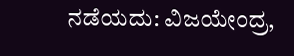ನಡೆಯದು: ವಿಜಯೇಂದ್ರ,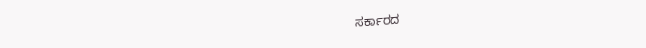ಸರ್ಕಾರದ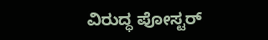ವಿರುದ್ಧ ಪೋಸ್ಟರ್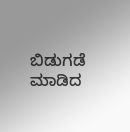ಬಿಡುಗಡೆ ಮಾಡಿದ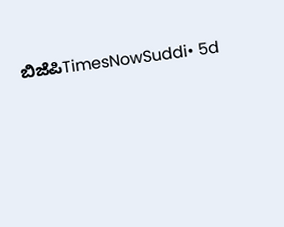ಬಿಜೆಪಿTimesNowSuddi• 5d